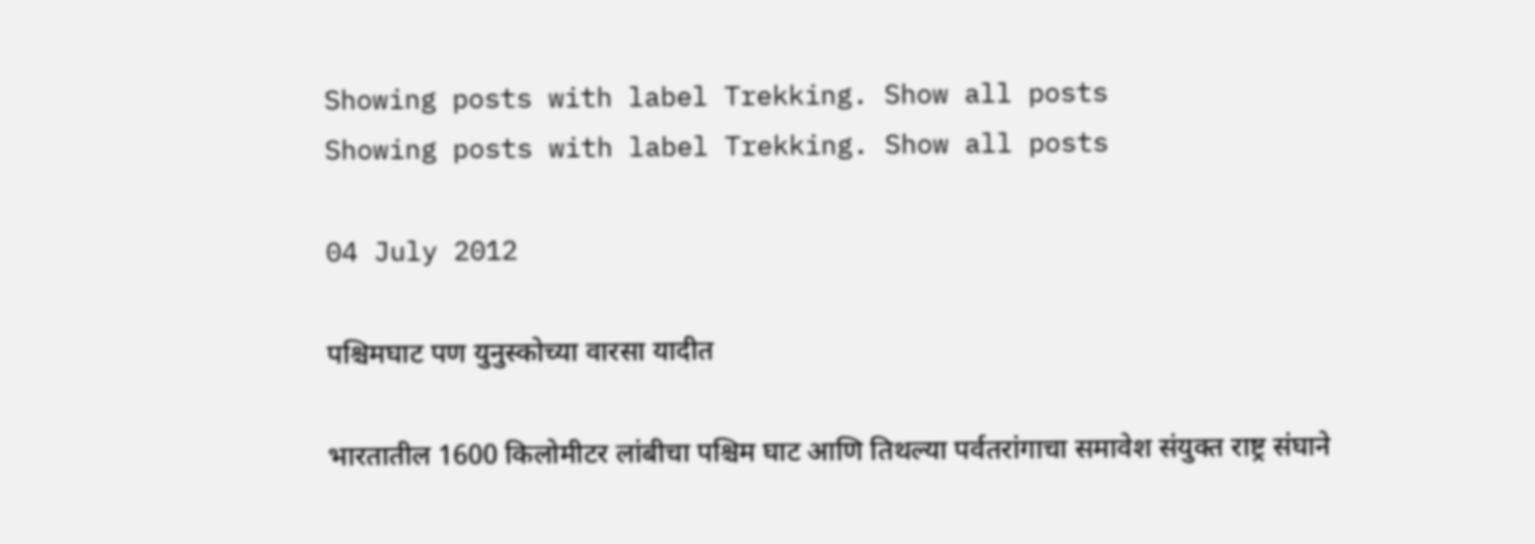Showing posts with label Trekking. Show all posts
Showing posts with label Trekking. Show all posts

04 July 2012

पश्चिमघाट पण युनुस्कोच्या वारसा यादीत

भारतातील 1600 किलोमीटर लांबीचा पश्चिम घाट आणि तिथल्या पर्वतरांगाचा समावेश संयुक्त राष्ट्र संघाने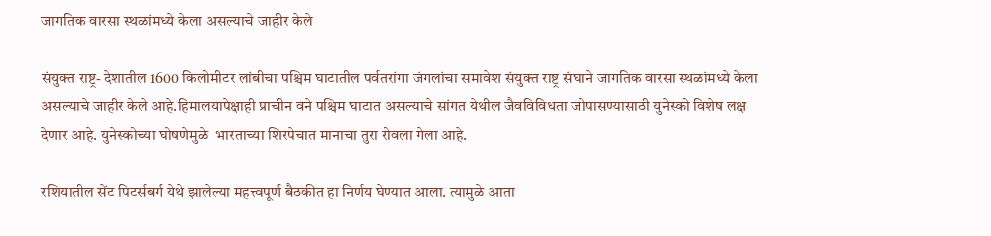जागतिक वारसा स्थळांमध्ये केला असल्याचे जाहीर केले

संयुक्त राष्ट्र- देशातील 1600 किलोमीटर लांबीचा पश्चिम घाटातील पर्वतरांगा जंगलांचा समावेश संयुक्त राष्ट्र संघाने जागतिक वारसा स्थळांमध्ये केला असल्याचे जाहीर केले आहे.हिमालयापेक्षाही प्राचीन वने पश्चिम घाटात असल्याचे सांगत येथील जैवविविधता जोपासण्यासाठी युनेस्को विशेष लक्ष देणार आहे. युनेस्कोच्या घोषणेमुळे  भारताच्या शिरपेचात मानाचा तुरा रोवला गेला आहे.

रशियातील सेंट पिटर्सबर्ग येथे झालेल्या महत्त्वपूर्ण बैठकीत हा निर्णय घेण्यात आला. त्यामुळे आता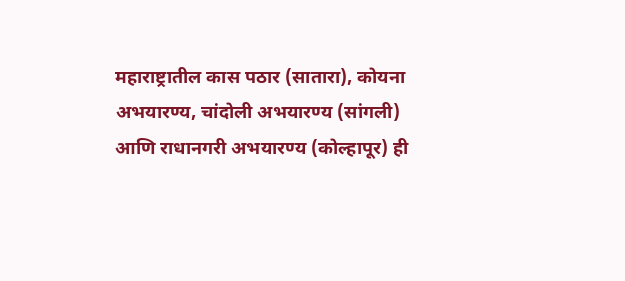महाराष्ट्रातील कास पठार (सातारा), कोयना अभयारण्य, चांदोली अभयारण्य (सांगली) आणि राधानगरी अभयारण्य (कोल्हापूर) ही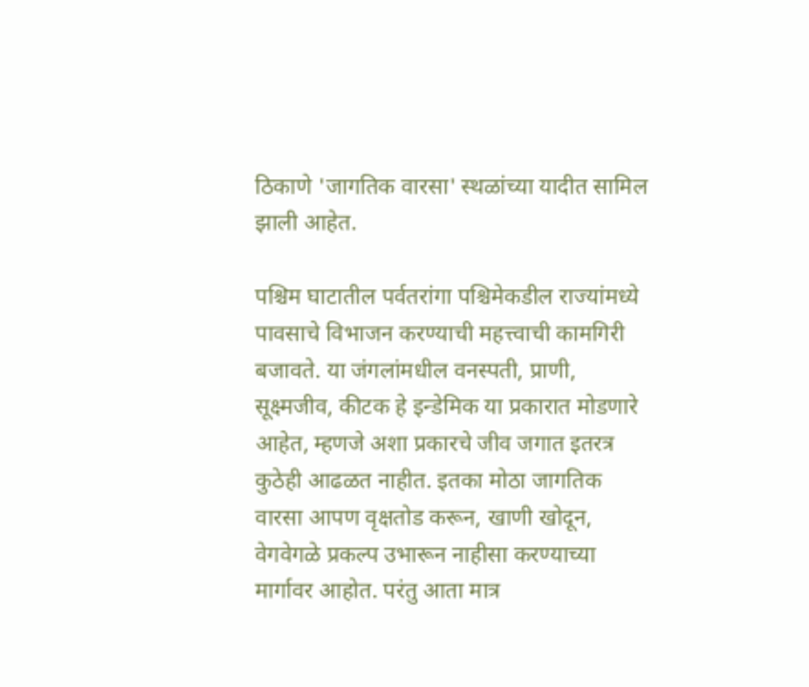ठिकाणे 'जागतिक वारसा' स्थळांच्या यादीत सामिल झाली आहेत.

पश्चिम घाटातील पर्वतरांगा पश्चिमेकडील राज्यांमध्ये पावसाचे विभाजन करण्याची महत्त्वाची कामगिरी बजावते. या जंगलांमधील वनस्पती, प्राणी, सूक्ष्मजीव, कीटक हे इन्डेमिक या प्रकारात मोडणारे आहेत, म्हणजे अशा प्रकारचे जीव जगात इतरत्र कुठेही आढळत नाहीत. इतका मोठा जागतिक वारसा आपण वृक्षतोड करून, खाणी खोदून, वेगवेगळे प्रकल्प उभारून नाहीसा करण्याच्या मार्गावर आहोत. परंतु आता मात्र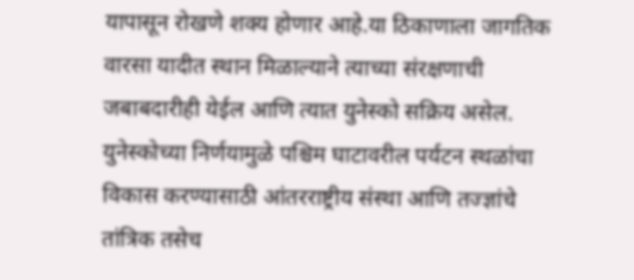यापासून रोखणे शक्य होणार आहे.या ठिकाणाला जागतिक वारसा यादीत स्थान मिळाल्याने त्याच्या संरक्षणाची जबाबदारीही येईल आणि त्यात युनेस्को सक्रिय असेल. युनेस्कोच्या निर्णयामुळे पश्चिम घाटावरील पर्यटन स्थळांचा विकास करण्यासाठी आंतरराष्ट्रीय संस्था आणि तज्ज्ञांचे तांत्रिक तसेच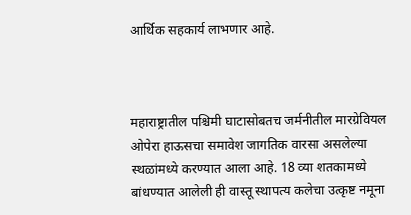आर्थिक सहकार्य लाभणार आहे.



महाराष्ट्रातील पश्चिमी घाटासोबतच जर्मनीतील मारग्रेवियल ओपेरा हाऊसचा समावेश जागतिक वारसा असलेल्या स्थळांमध्ये करण्यात आला आहे. 18 व्या शतकामध्ये  बांधण्यात आलेली ही वास्तू स्थापत्य कलेचा उत्कृष्ट नमूना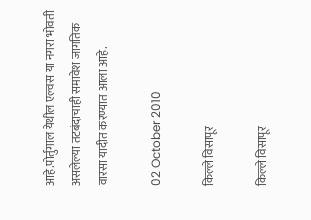आहे.पोर्तुगाल येथील एल्वस या नगरा भोवती असलेल्या तटबंदाचाही समावेश जागतिक वारसा यादीत करण्यात आला आहे.

02 October 2010

किल्ले विसापूर

किल्ले विसापूर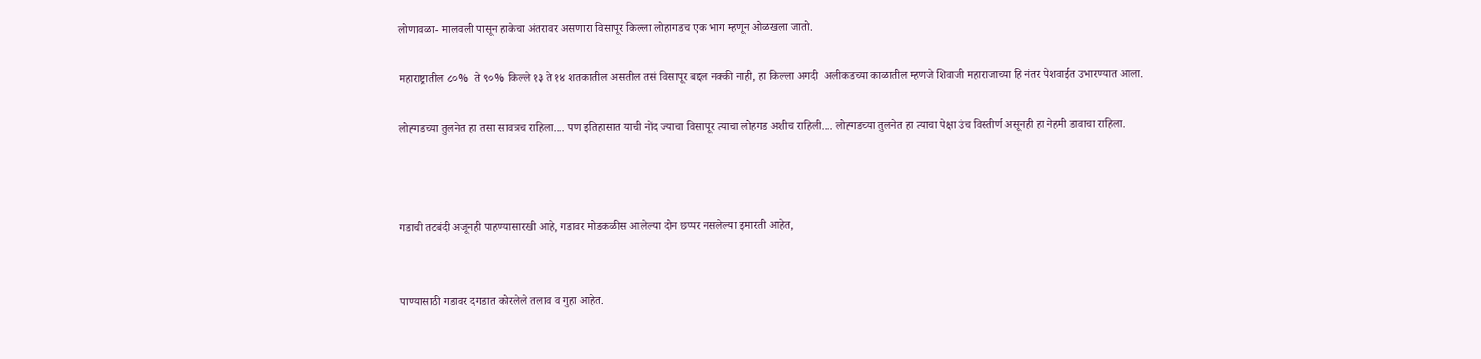लोणावळा- मालवली पासून हाकेचा अंतरावर असणारा विसापूर किल्ला लोहागडच एक भाग म्हणून ओळखला जातो.

महाराष्ट्रातील ८०%  ते ९०% किल्ले १३ ते १४ शतकातील असतील तसं विसापूर बद्दल नक्की नाही, हा किल्ला अगदी  अलीकडच्या काळातील म्हणजे शिवाजी महाराजाच्या हि नंतर पेशवाईत उभारण्यात आला.

लोह्गडच्या तुलनेत हा तसा सावत्रच राहिला.... पण इतिहासात याची नोंद ज्याचा विसापूर त्याचा लोहगड अशीच राहिली.... लोह्गडच्या तुलनेत हा त्याचा पेक्षा उंच विस्तीर्ण असूनही हा नेहमी डावाचा राहिला.



गडाची तटबंदी अजूनही पाहण्यासारखी आहे, गडावर मोडकळीस आलेल्या दोन छप्पर नसलेल्या इमारती आहेत,


पाण्यासाठी गडावर दगडात कोरलेले तलाव व गुहा आहेत.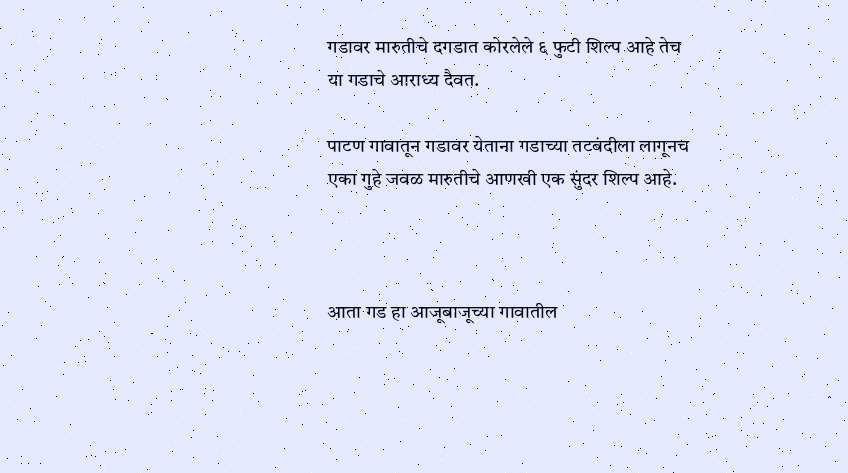गडावर मारुतीचे दगडात कोरलेले ६ फुटी शिल्प आहे तेच या गडाचे आराध्य दैवत.

पाटण गावातून गडावर येताना गडाच्या तटबंदीला लागूनच एका गुहे जवळ मारुतीचे आणखी एक सुंदर शिल्प आहे.



आता गड हा आजूबाजूच्या गावातील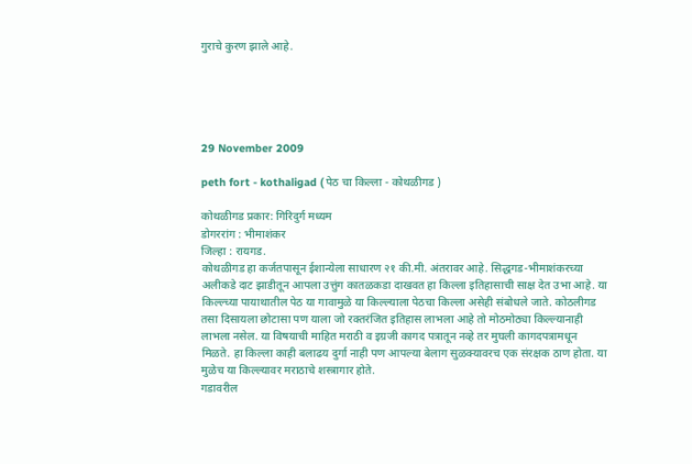गुराचे कुरण झाले आहे.





29 November 2009

peth fort - kothaligad ( पेठ चा किल्ला - कोथळीगड )

कोथळीगड प्रकार: गिरिदुर्ग मध्यम
डोगररांग : भीमाशंकर
जिल्हा : रायगड.
कोथळीगड हा कर्जतपासून ईशान्येला साधारण २१ की.मी. अंतरावर आहे. सिद्धगड-भीमाशंकरच्या अलीकडे दाट झाडीतून आपला उत्तुंग कातळकडा दाखवत हा किल्ला इतिहासाची साक्ष देत उभा आहे. या किल्ल्च्या पायाथातील पेठ या गावामुळे या किल्ल्याला पेठचा किल्ला असेही संबोधले जाते. कोठलीगड तसा दिसायला छोटासा पण याला जो रक्तरंजित इतिहास लाभला आहे तो मोठमोठ्या किल्ल्यानाही लाभला नसेल. या विषयाची माहित मराठी व इग्रजी कागद पत्रातून नव्हे तर मुघली कागदपत्रामधून मिळते. हा किल्ला काही बलाढय दुर्गा नाही पण आपल्या बेलाग सुळक्यावरच एक संरक्षक ठाण होता. या मुळेच या किल्ल्यावर मराठाचे शस्त्रागार होते.
गडावरील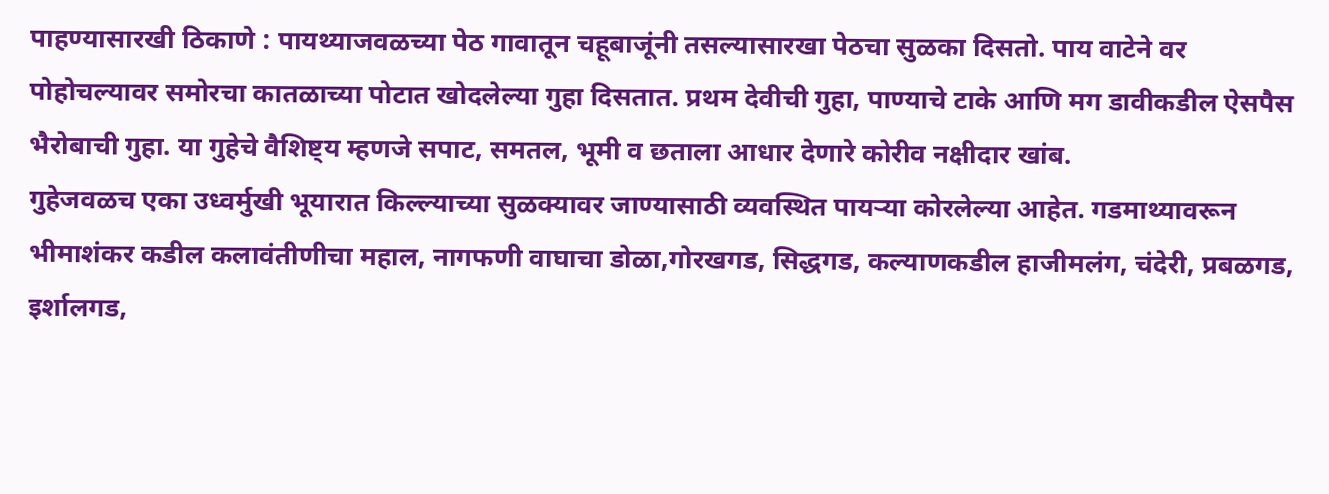पाहण्यासारखी ठिकाणे : पायथ्याजवळच्या पेठ गावातून चहूबाजूंनी तसल्यासारखा पेठचा सुळका दिसतो. पाय वाटेने वर पोहोचल्यावर समोरचा कातळाच्या पोटात खोदलेल्या गुहा दिसतात. प्रथम देवीची गुहा, पाण्याचे टाके आणि मग डावीकडील ऐसपैस भैरोबाची गुहा. या गुहेचे वैशिष्ट्य म्हणजे सपाट, समतल, भूमी व छताला आधार देणारे कोरीव नक्षीदार खांब.
गुहेजवळच एका उध्वर्मुखी भूयारात किल्ल्याच्या सुळक्यावर जाण्यासाठी व्यवस्थित पायऱ्या कोरलेल्या आहेत. गडमाथ्यावरून भीमाशंकर कडील कलावंतीणीचा महाल, नागफणी वाघाचा डोळा,गोरखगड, सिद्धगड, कल्याणकडील हाजीमलंग, चंदेरी, प्रबळगड, इर्शालगड,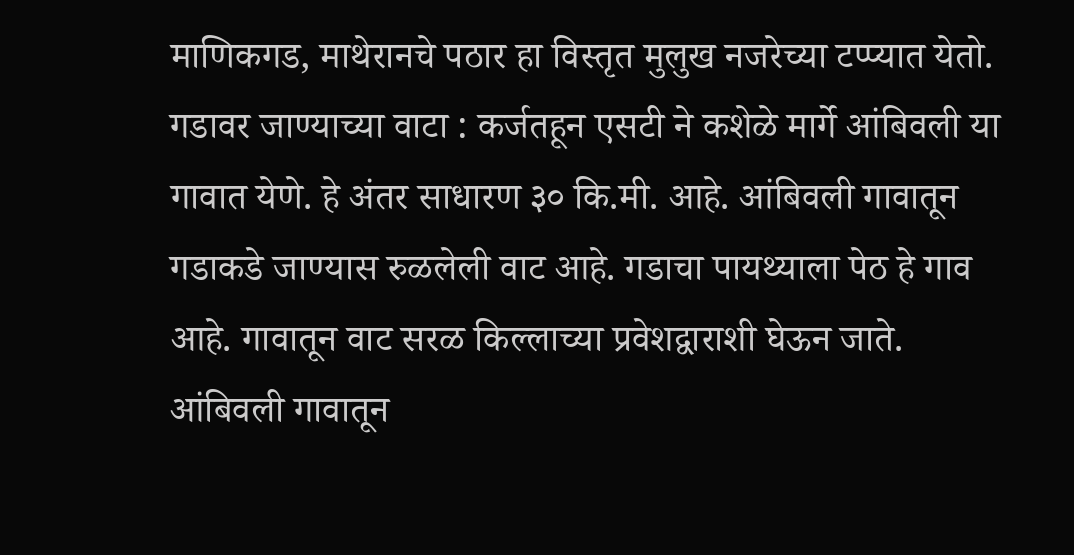माणिकगड, माथेरानचे पठार हा विस्तृत मुलुख नजरेच्या टप्प्यात येतो.
गडावर जाण्याच्या वाटा : कर्जतहून एसटी ने कशेळे मार्गे आंबिवली या गावात येणे. हे अंतर साधारण ३० कि.मी. आहे. आंबिवली गावातून गडाकडे जाण्यास रुळलेली वाट आहे. गडाचा पायथ्याला पेठ हे गाव आहे. गावातून वाट सरळ किल्लाच्या प्रवेशद्वाराशी घेऊन जाते. आंबिवली गावातून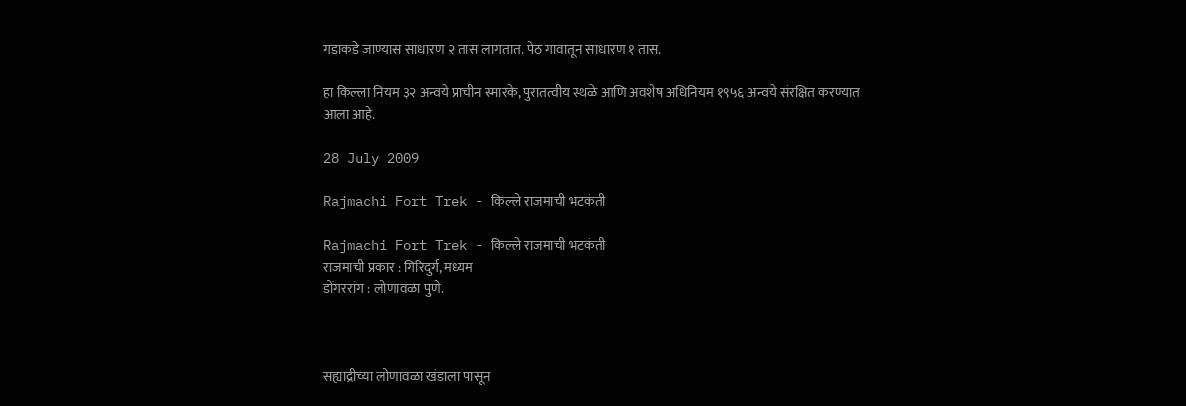गडाकडे जाण्यास साधारण २ तास लागतात. पेठ गावातून साधारण १ तास.

हा किल्ला नियम ३२ अन्वये प्राचीन स्मारके, पुरातत्वीय स्थळे आणि अवशेष अधिनियम १९५६ अन्वये संरक्षित करण्यात आला आहे.

28 July 2009

Rajmachi Fort Trek - किल्ले राजमाची भटकंती

Rajmachi Fort Trek - किल्ले राजमाची भटकंती
राजमाची प्रकार : गिरिदुर्ग, मध्यम
डोंगररांग : लोणावळा पुणे.



सह्याद्रीच्या लोणावळा खंडाला पासून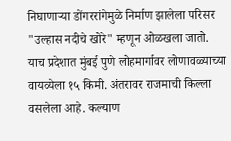निघाणाऱ्या डोंगररांगेमुळे निर्माण झालेला परिसर "उल्हास नदीचे खोरे" म्हणून ओळखला जातो.  याच प्रदेशात मुंबई पुणे लोहमार्गावर लोणावळ्याच्या वायव्येला १५ किमी. अंतरावर राजमाची किल्ला वसलेला आहे. कल्याण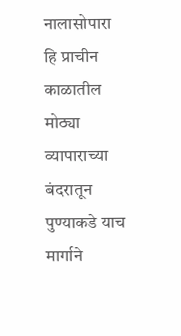नालासोपारा हि प्राचीन काळातील मोठ्या व्यापाराच्या बंदरातून पुण्याकडे याच मार्गाने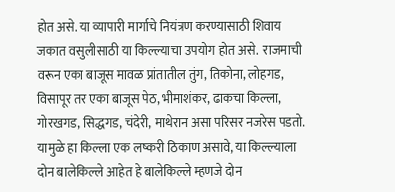होत असे. या व्यापारी मार्गाचे नियंत्रण करण्यासाठी शिवाय जकात वसुलीसाठी या किल्ल्याचा उपयोग होत असे.  राजमाची वरून एका बाजूस मावळ प्रांतातील तुंग, तिकोना, लोहगड, विसापूर तर एका बाजूस पेठ, भीमाशंकर, ढाकचा किल्ला, गोरखगड, सिद्धगड, चंदेरी, माथेरान असा परिसर नजरेस पडतो. यामुळे हा किल्ला एक लष्करी ठिकाण असावे, या किल्ल्याला दोन बालेकिल्ले आहेत हे बालेकिल्ले म्हणजे दोन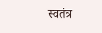स्वतंत्र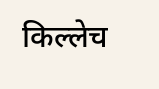किल्लेच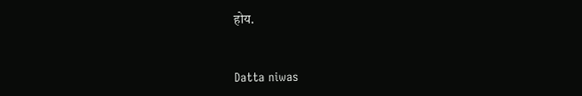होय.


Datta niwas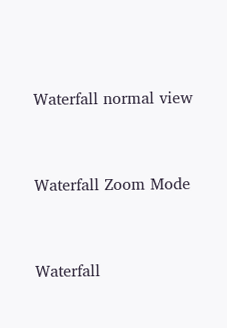Waterfall normal view


Waterfall Zoom Mode


Waterfall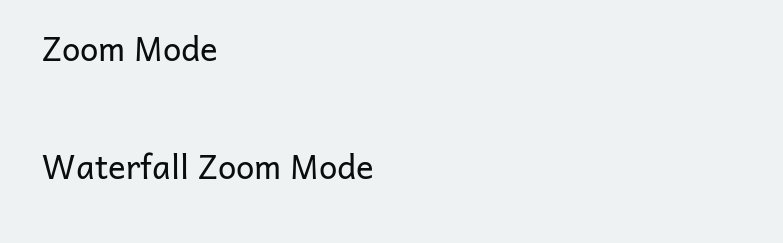Zoom Mode


Waterfall Zoom Mode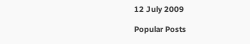12 July 2009

Popular Posts